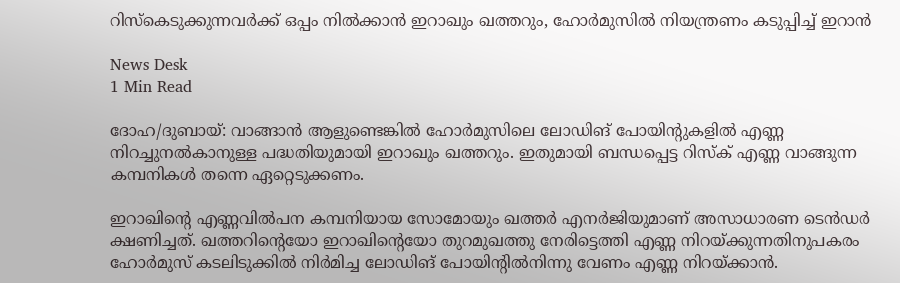റിസ്കെടുക്കുന്നവർക്ക് ഒപ്പം നിൽക്കാൻ ഇറാഖും ഖത്തറും, ഹോർമുസിൽ നിയന്ത്രണം കടുപ്പിച്ച് ഇറാൻ

News Desk
1 Min Read

ദോഹ/ദുബായ്: വാങ്ങാൻ ആളുണ്ടെങ്കിൽ ഹോർമുസിലെ ലോഡിങ് പോയിന്റുകളിൽ എണ്ണ നിറച്ചുനൽകാനുള്ള പദ്ധതിയുമായി ഇറാഖും ഖത്തറും. ഇതുമായി ബന്ധപ്പെട്ട റിസ്ക് എണ്ണ വാങ്ങുന്ന കമ്പനികൾ തന്നെ ഏറ്റെടുക്കണം.

ഇറാഖിന്റെ എണ്ണവിൽപന കമ്പനിയായ സോമോയും ഖത്തർ എനർജിയുമാണ് അസാധാരണ ടെൻഡർ ക്ഷണിച്ചത്. ഖത്തറിന്റെയോ ഇറാഖിന്റെയോ തുറമുഖത്തു നേരിട്ടെത്തി എണ്ണ നിറയ്ക്കുന്നതിനുപകരം ഹോർമുസ് കടലിടുക്കിൽ നിർമിച്ച ലോഡിങ് പോയിന്റിൽനിന്നു വേണം എണ്ണ നിറയ്ക്കാൻ.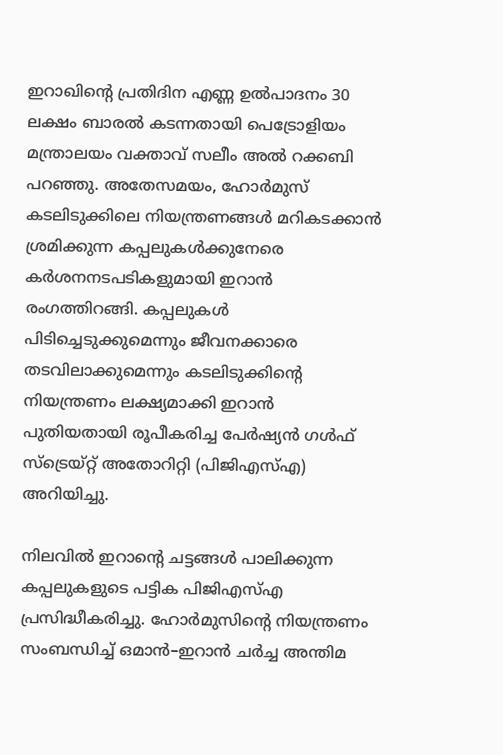ഇറാഖിന്റെ പ്രതിദിന എണ്ണ ഉൽപാദനം 30 ലക്ഷം ബാരൽ കടന്നതായി പെട്രോളിയം മന്ത്രാലയം വക്താവ് സലീം അൽ റക്കബി പറഞ്ഞു. അതേസമയം, ഹോർമുസ് കടലിടുക്കിലെ നിയന്ത്രണങ്ങൾ മറികടക്കാൻ ശ്രമിക്കുന്ന കപ്പലുകൾക്കുനേരെ കർശനനടപടികളുമായി ഇറാൻ രംഗത്തിറങ്ങി. കപ്പലുകൾ പിടിച്ചെടുക്കുമെന്നും ജീവനക്കാരെ തടവിലാക്കുമെന്നും കടലിടുക്കിന്റെ നിയന്ത്രണം ലക്ഷ്യമാക്കി ഇറാൻ പുതിയതായി രൂപീകരിച്ച പേർഷ്യൻ ഗൾഫ് സ്ട്രെയ്റ്റ് അതോറിറ്റി (പിജിഎസ്എ) അറിയിച്ചു.

നിലവിൽ ഇറാന്റെ ചട്ടങ്ങൾ പാലിക്കുന്ന കപ്പലുകളുടെ പട്ടിക പിജിഎസ്എ പ്രസിദ്ധീകരിച്ചു. ഹോർമുസിന്റെ നിയന്ത്രണം സംബന്ധിച്ച് ഒമാൻ–ഇറാൻ ചർച്ച അന്തിമ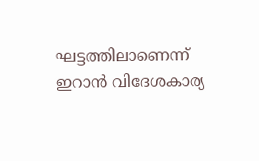ഘട്ടത്തിലാണെന്ന് ഇറാൻ വിദേശകാര്യ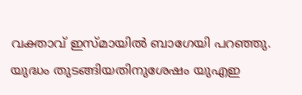വക്താവ് ഇസ്മായിൽ ബാഗേയി പറഞ്ഞു. യുദ്ധം തുടങ്ങിയതിനുശേഷം യുഎഇ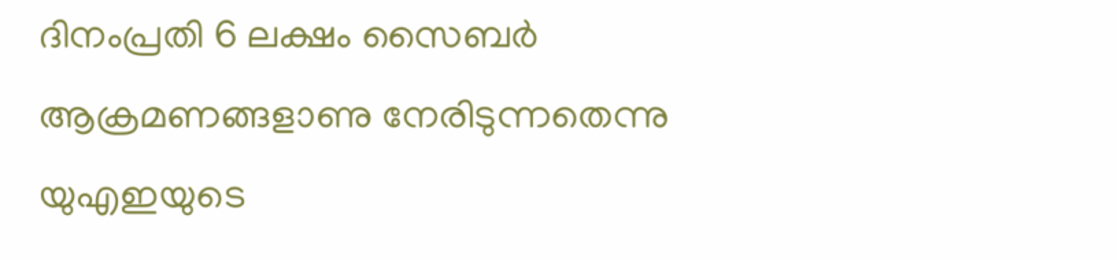ദിനംപ്രതി 6 ലക്ഷം സൈബർ ആക്രമണങ്ങളാണു നേരിടുന്നതെന്നു യുഎഇയുടെ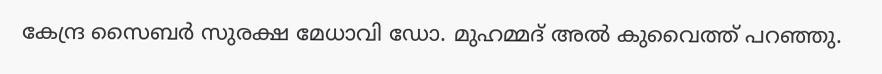കേന്ദ്ര സൈബർ സുരക്ഷ മേധാവി ഡോ. മുഹമ്മദ് അൽ കുവൈത്ത് പറഞ്ഞു.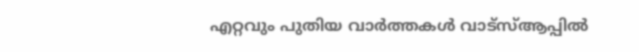എറ്റവും പുതിയ വാർത്തകൾ വാട്സ്ആപ്പിൽ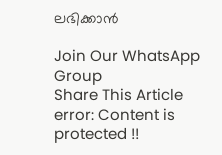ലഭിക്കാൻ

Join Our WhatsApp Group
Share This Article
error: Content is protected !!